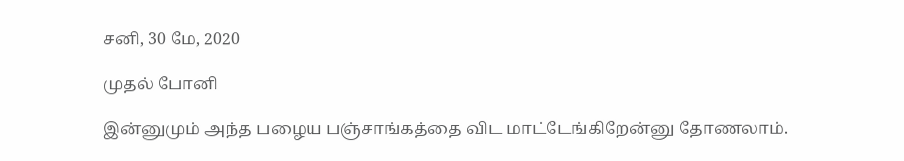சனி, 30 மே, 2020

முதல் போனி

இன்னுமும் அந்த பழைய பஞ்சாங்கத்தை விட மாட்டேங்கிறேன்னு தோணலாம்.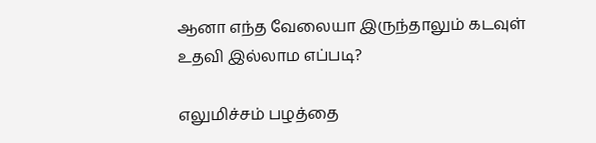ஆனா எந்த வேலையா இருந்தாலும் கடவுள் உதவி இல்லாம எப்படி?

எலுமிச்சம் பழத்தை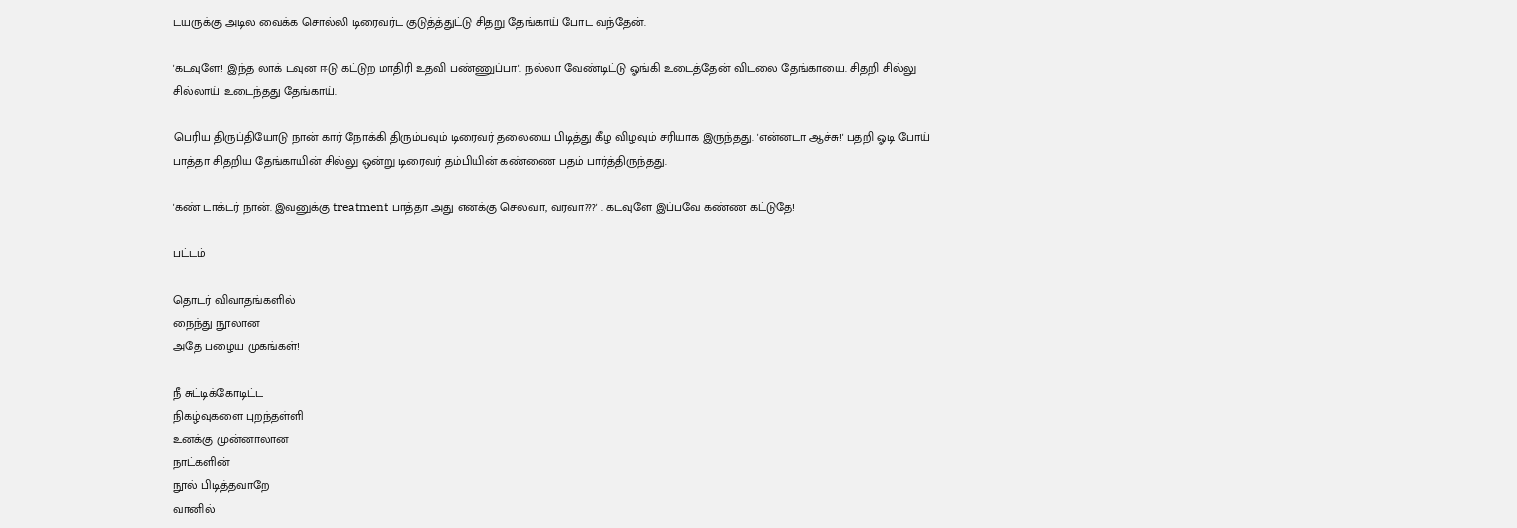டயருக்கு அடில வைக்க சொல்லி டிரைவர்ட குடுத்த்துட்டு சிதறு தேங்காய் போட வந்தேன்.

'கடவுளே! இந்த லாக் டவுன ஈடு கட்டுற மாதிரி உதவி பண்ணுப்பா'. நல்லா வேண்டிட்டு ஓங்கி உடைத்தேன் விடலை தேங்காயை. சிதறி சில்லு சில்லாய் உடைந்தது தேங்காய்.

பெரிய திருப்தியோடு நான் கார் நோக்கி திரும்பவும் டிரைவர் தலையை பிடித்து கீழ விழவும் சரியாக இருந்தது. 'என்னடா ஆச்சு!' பதறி ஓடி போய் பாத்தா சிதறிய தேங்காயின் சில்லு ஒன்று டிரைவர் தம்பியின் கண்ணை பதம் பார்த்திருந்தது.

'கண் டாக்டர் நான். இவனுக்கு treatment பாத்தா அது எனக்கு செலவா, வரவா???' . கடவுளே இப்பவே கண்ண கட்டுதே!

பட்டம்

தொடர் விவாதங்களில்
நைந்து நூலான
அதே பழைய முகங்கள்!

நீ சுட்டிக்கோடிட்ட
நிகழ்வுகளை புறந்தள்ளி
உனக்கு முன்னாலான
நாட்களின்
நூல் பிடித்தவாறே
வானில்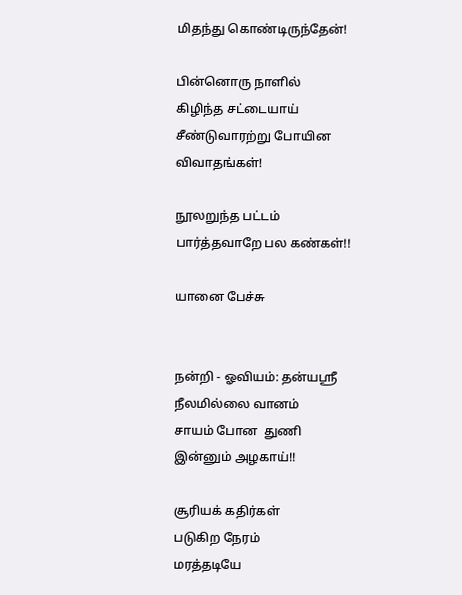மிதந்து கொண்டிருந்தேன்!

பின்னொரு நாளில்
கிழிந்த சட்டையாய்
சீண்டுவாரற்று போயின
விவாதங்கள்!

நூலறுந்த பட்டம்
பார்த்தவாறே பல கண்கள்!!

யானை பேச்சு


நன்றி - ஓவியம்: தன்யஸ்ரீ
நீலமில்லை வானம்
சாயம் போன  துணி
இன்னும் அழகாய்!!

சூரியக் கதிர்கள்
படுகிற நேரம்
மரத்தடியே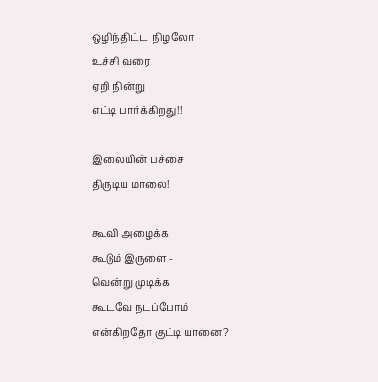ஒழிந்திட்ட  நிழலோ
உச்சி வரை
ஏறி நின்று
எட்டி பார்க்கிறது!!

இலையின் பச்சை
திருடிய மாலை!

கூவி அழைக்க
கூடும் இருளை -
வென்று முடிக்க
கூடவே நடப்போம்
என்கிறதோ குட்டி யானை?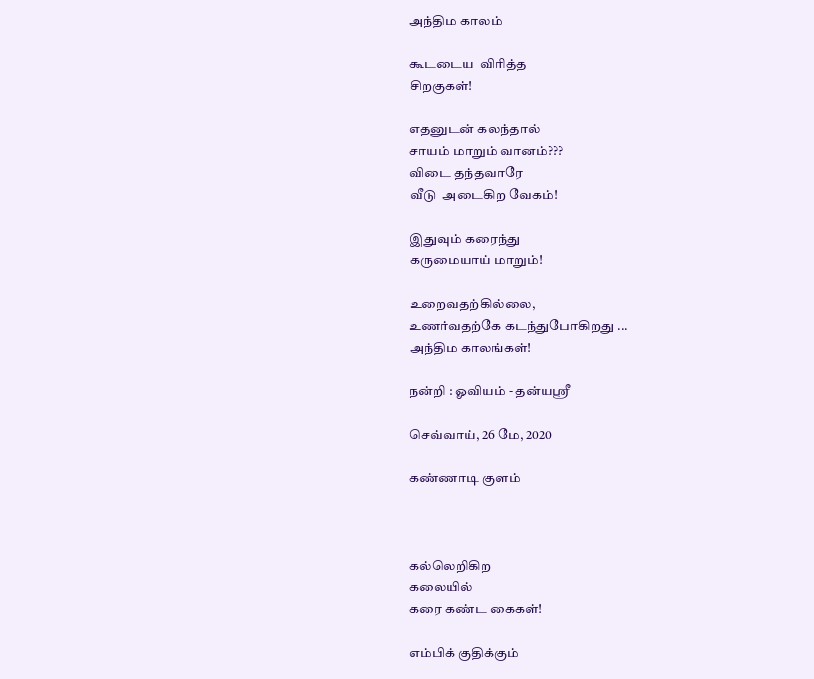அந்திம காலம்

கூடடைய  விரித்த
சிறகுகள்!

எதனுடன் கலந்தால்
சாயம் மாறும் வானம்???
விடை தந்தவாரே
வீடு  அடைகிற வேகம்!

இதுவும் கரைந்து
கருமையாய் மாறும்!

உறைவதற்கில்லை,
உணர்வதற்கே கடந்துபோகிறது ...
அந்திம காலங்கள்!

நன்றி : ஓவியம் - தன்யஸ்ரீ

செவ்வாய், 26 மே, 2020

கண்ணாடி குளம்



கல்லெறிகிற
கலையில்
கரை கண்ட கைகள்!

எம்பிக் குதிக்கும்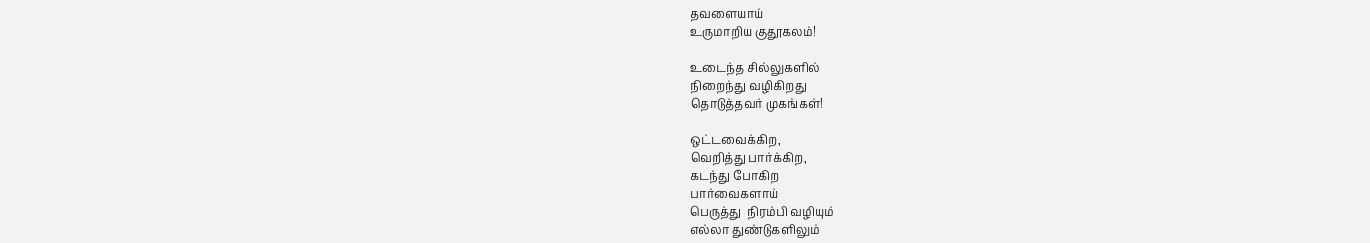தவளையாய்
உருமாறிய குதூகலம்!

உடைந்த சில்லுகளில்
நிறைந்து வழிகிறது
தொடுத்தவர் முகங்கள்!

ஒட்டவைக்கிற,
வெறித்து பார்க்கிற,
கடந்து போகிற
பார்வைகளாய்
பெருத்து  நிரம்பி வழியும்
எல்லா துண்டுகளிலும்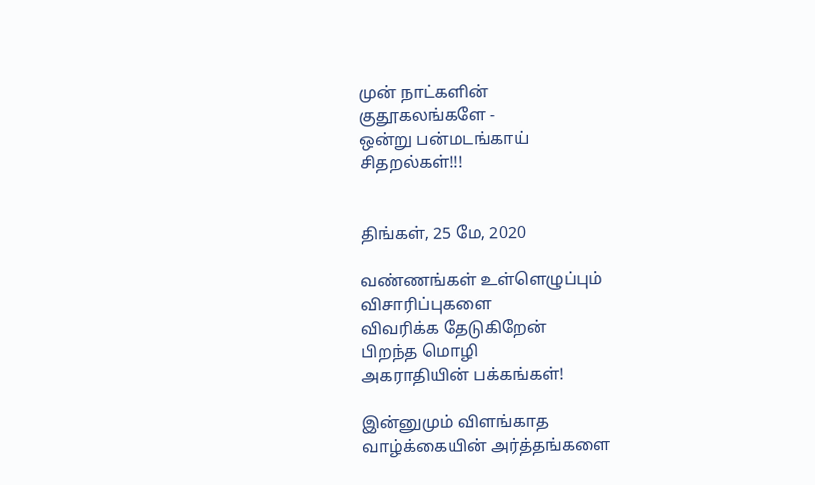முன் நாட்களின்
குதூகலங்களே -
ஒன்று பன்மடங்காய்
சிதறல்கள்!!!


திங்கள், 25 மே, 2020

வண்ணங்கள் உள்ளெழுப்பும்
விசாரிப்புகளை
விவரிக்க தேடுகிறேன்
பிறந்த மொழி
அகராதியின் பக்கங்கள்!

இன்னுமும் விளங்காத
வாழ்க்கையின் அர்த்தங்களை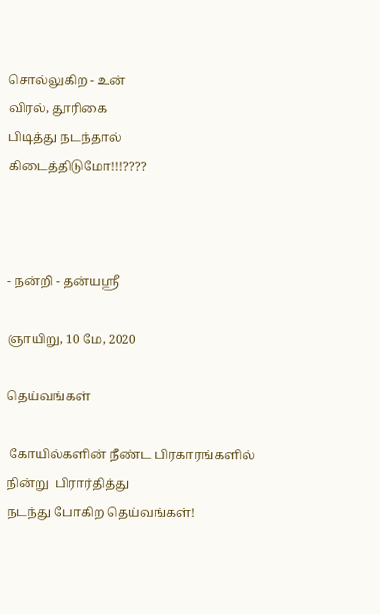சொல்லுகிற - உன்
விரல், தூரிகை
பிடித்து நடந்தால்
கிடைத்திடுமோ!!!????



- நன்றி - தன்யஸ்ரீ

ஞாயிறு, 10 மே, 2020

தெய்வங்கள்

 கோயில்களின் நீண்ட பிரகாரங்களில்
நின்று  பிரார்தித்து
நடந்து போகிற தெய்வங்கள்!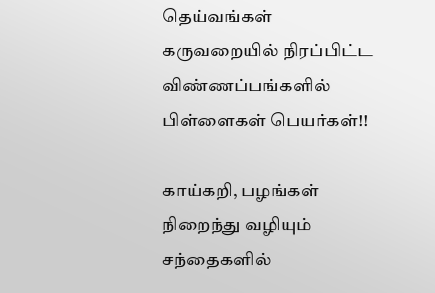தெய்வங்கள்
கருவறையில் நிரப்பிட்ட
விண்ணப்பங்களில்
பிள்ளைகள் பெயர்கள்!!

காய்கறி, பழங்கள்
நிறைந்து வழியும்
சந்தைகளில்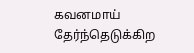கவனமாய் தேர்ந்தெடுக்கிற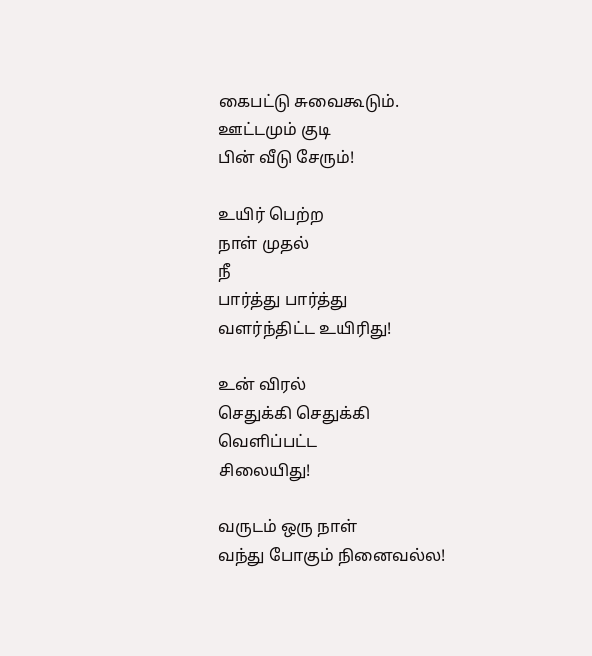கைபட்டு சுவைகூடும்.
ஊட்டமும் குடி
பின் வீடு சேரும்!

உயிர் பெற்ற
நாள் முதல்
நீ
பார்த்து பார்த்து
வளர்ந்திட்ட உயிரிது!

உன் விரல்
செதுக்கி செதுக்கி
வெளிப்பட்ட
சிலையிது!

வருடம் ஒரு நாள்
வந்து போகும் நினைவல்ல!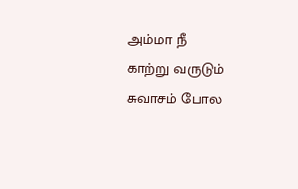அம்மா நீ
காற்று வருடும்
சுவாசம் போல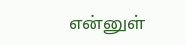என்னுள்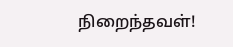நிறைந்தவள்!